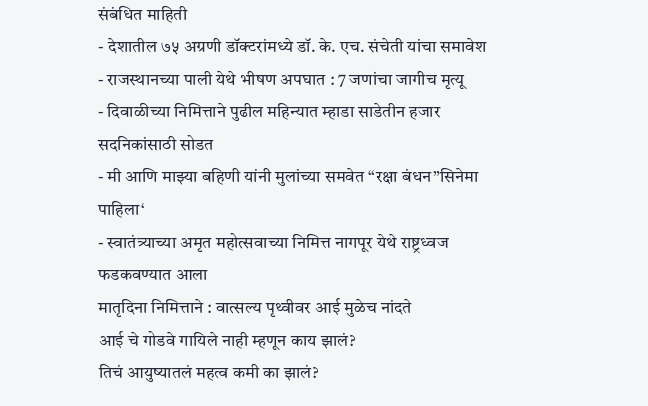संबंधित माहिती
- देशातील ७५ अग्रणी डॉक्टरांमध्ये डॉ. के. एच. संचेती यांचा समावेश
- राजस्थानच्या पाली येथे भीषण अपघात : 7 जणांचा जागीच मृत्यू
- दिवाळीच्या निमित्ताने पुढील महिन्यात म्हाडा साडेतीन हजार सदनिकांसाठी सोडत
- मी आणि माझ्या बहिणी यांनी मुलांच्या समवेत “रक्षा बंधन”सिनेमा पाहिला‘
- स्वातंत्र्याच्या अमृत महोत्सवाच्या निमित्त नागपूर येथे राष्ट्रध्वज फडकवण्यात आला
मातृदिना निमित्ताने : वात्सल्य पृथ्वीवर आई मुळेच नांदते
आई चे गोडवे गायिले नाही म्हणून काय झालं?
तिचं आयुष्यातलं महत्व कमी का झालं?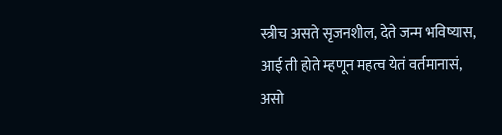स्त्रीच असते सृजनशील, देते जन्म भविष्यास,
आई ती होते म्हणून महत्व येतं वर्तमानासं,
असो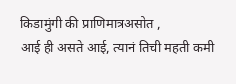किडामुंगी की प्राणिमात्रअसोत ,
आई ही असते आई, त्यानं तिची महती कमी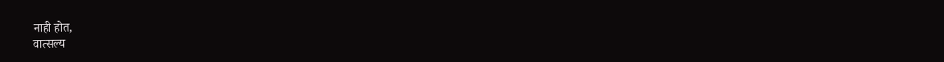नाही होत,
वात्सल्य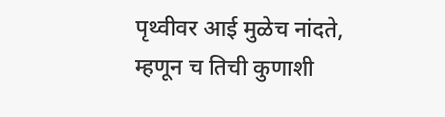पृथ्वीवर आई मुळेच नांदते,
म्हणून च तिची कुणाशी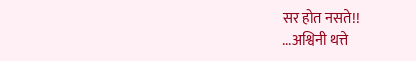सर होत नसते!!
...अश्विनी थत्ते